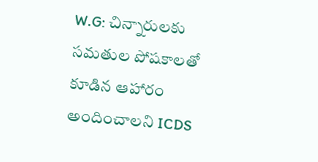W.G: చిన్నారులకు సమతుల పోషకాలతో కూడిన ఆహారం అందించాలని ICDS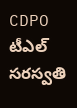CDPO టీఎల్ సరస్వతి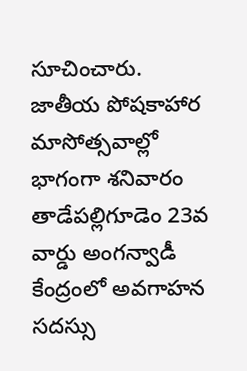సూచించారు. జాతీయ పోషకాహార మాసోత్సవాల్లో భాగంగా శనివారం తాడేపల్లిగూడెం 23వ వార్డు అంగన్వాడీ కేంద్రంలో అవగాహన సదస్సు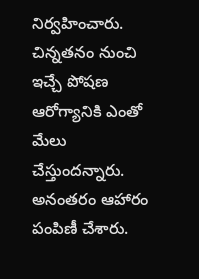నిర్వహించారు. చిన్నతనం నుంచి ఇచ్చే పోషణ ఆరోగ్యానికి ఎంతో మేలు చేస్తుందన్నారు. అనంతరం ఆహారం పంపిణీ చేశారు.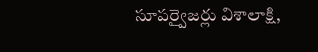సూపర్వైజర్లు విశాలాక్షి,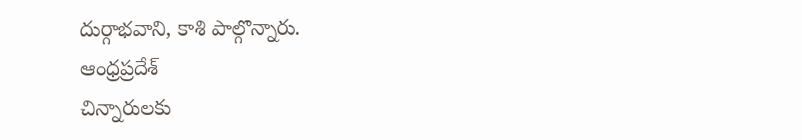దుర్గాభవాని, కాశి పాల్గొన్నారు.
ఆంధ్రప్రదేశ్
చిన్నారులకు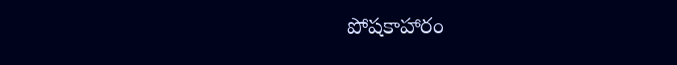పోషకాహారం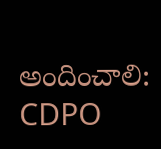అందించాలి: CDPO